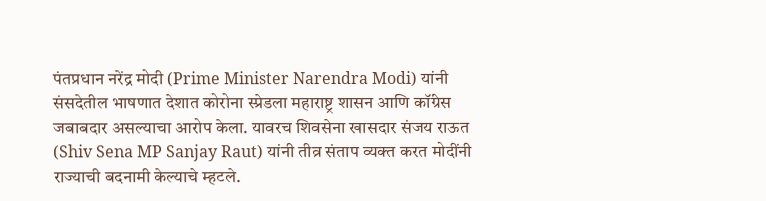पंतप्रधान नरेंद्र मोदी (Prime Minister Narendra Modi) यांनी संसदेतील भाषणात देशात कोरोना स्प्रेडला महाराष्ट्र शासन आणि कॉंग्रेस जबाबदार असल्याचा आरोप केला. यावरच शिवसेना खासदार संजय राऊत (Shiv Sena MP Sanjay Raut) यांनी तीव्र संताप व्यक्त करत मोदींनी राज्याची बदनामी केल्याचे म्हटले.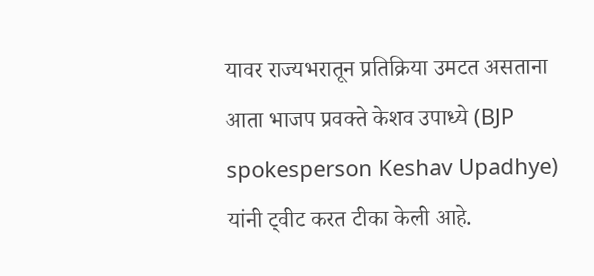यावर राज्यभरातून प्रतिक्रिया उमटत असताना आता भाजप प्रवक्ते केशव उपाध्ये (BJP spokesperson Keshav Upadhye) यांनी ट्वीट करत टीका केली आहे.